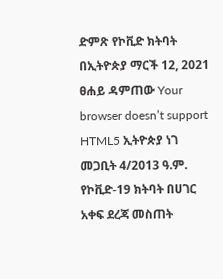ድምጽ የኮቪድ ክትባት በኢትዮጵያ ማርች 12, 2021 ፀሐይ ዳምጠው Your browser doesn’t support HTML5 ኢትዮጵያ ነገ መጋቢት 4/2013 ዓ.ም. የኮቪድ-19 ክትባት በሀገር አቀፍ ደረጃ መስጠት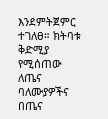እንደምትጀምር ተገለፀ። ክትባቱ ቅድሚያ የሚሰጠው ለጤና ባለሙያዎችና በጤና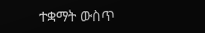ተቋማት ውስጥ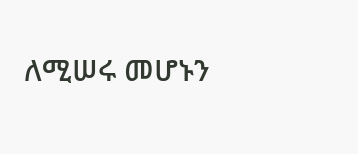ለሚሠሩ መሆኑን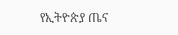የኢትዮጵያ ጤና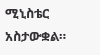ሚኒስቴር አስታውቋል።